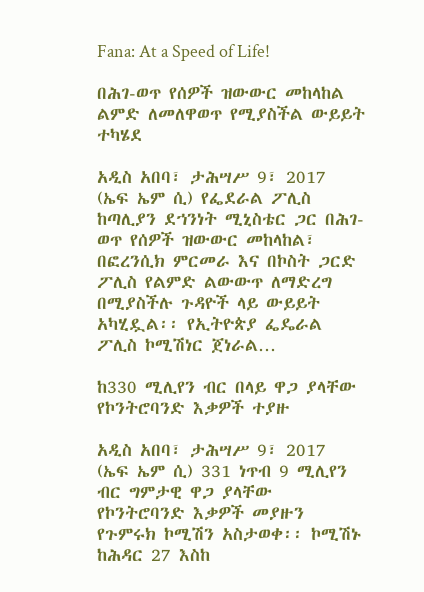Fana: At a Speed of Life!

በሕገ-ወጥ የሰዎች ዝውውር መከላከል ልምድ ለመለዋወጥ የሚያስችል ውይይት ተካሄደ

አዲስ አበባ፣ ታሕሣሥ 9፣ 2017 (ኤፍ ኤም ሲ) የፌደራል ፖሊስ ከጣሊያን ደኀንነት ሚኒስቴር ጋር በሕገ-ወጥ የሰዎች ዝውውር መከላከል፣ በፎረንሲክ ምርመራ እና በኮስት ጋርድ ፖሊስ የልምድ ልውውጥ ለማድረግ በሚያስችሉ ጉዳዮች ላይ ውይይት አካሂዷል፡፡ የኢትዮጵያ ፌዴራል ፖሊስ ኮሚሽነር ጀነራል…

ከ330 ሚሊየን ብር በላይ ዋጋ ያላቸው የኮንትሮባንድ እቃዎች ተያዙ

አዲስ አበባ፣ ታሕሣሥ 9፣ 2017 (ኤፍ ኤም ሲ) 331 ነጥብ 9 ሚሊየን ብር ግምታዊ ዋጋ ያላቸው የኮንትሮባንድ እቃዎች መያዙን የጉምሩክ ኮሚሽን አስታወቀ፡፡ ኮሚሽኑ ከሕዳር 27 እስከ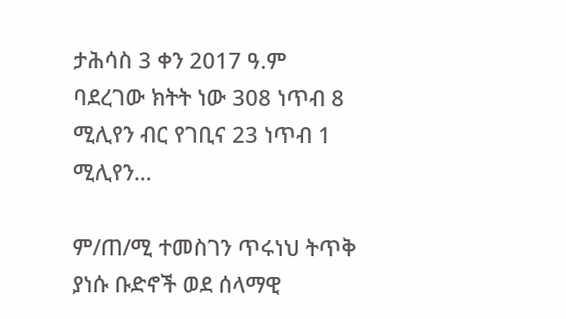ታሕሳስ 3 ቀን 2017 ዓ.ም ባደረገው ክትት ነው 308 ነጥብ 8 ሚሊየን ብር የገቢና 23 ነጥብ 1 ሚሊየን…

ም/ጠ/ሚ ተመስገን ጥሩነህ ትጥቅ ያነሱ ቡድኖች ወደ ሰላማዊ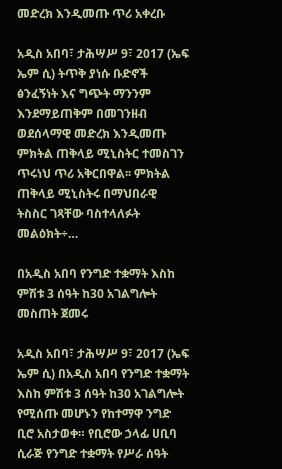መድረክ እንዲመጡ ጥሪ አቀረቡ

አዲስ አበባ፣ ታሕሣሥ 9፣ 2017 (ኤፍ ኤም ሲ) ትጥቅ ያነሱ ቡድኖች ፅንፈኝነት እና ግጭት ማንንም እንደማይጠቅም በመገንዘብ ወደሰላማዊ መድረክ እንዲመጡ ምክትል ጠቅላይ ሚኒስትር ተመስገን ጥሩነህ ጥሪ አቅርበዋል፡፡ ምክትል ጠቅላይ ሚኒስትሩ በማህበራዊ ትስስር ገጻቸው ባስተላለፉት መልዕክት÷…

በአዲስ አበባ የንግድ ተቋማት እስከ ምሽቱ 3 ሰዓት ከ30 አገልግሎት መስጠት ጀመሩ

አዲስ አበባ፣ ታሕሣሥ 9፣ 2017 (ኤፍ ኤም ሲ) በአዲስ አበባ የንግድ ተቋማት እስከ ምሽቱ 3 ሰዓት ከ30 አገልግሎት የሚሰጡ መሆኑን የከተማዋ ንግድ ቢሮ አስታወቀ። የቢሮው ኃላፊ ሀቢባ ሲራጅ የንግድ ተቋማት የሥራ ሰዓት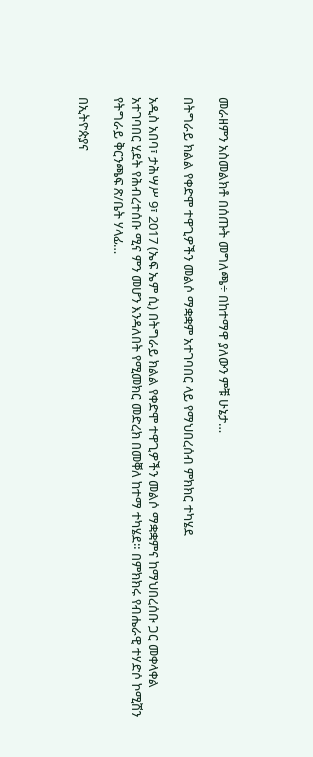መራዘምን አስመልክቶ በሰጡት መግለጫ÷ በከተማዋ ያለውን ምቹ ሁኔታ…

በትግራይ ክልል የቀድሞ ተዋጊዎችን መልሶ ማቋቋም አተገባበር ላይ የማህበረሰብ ምክክር ተካሄደ

አዲስ አበባ፣ ታሕሣሥ 9፣ 2017 (ኤፍ ኤም ሲ) በትግራይ ክልል የቀድሞ ተዋጊዎችን መልሶ ማቋቋምና ከማህበረሰቡ ጋር መቀላቀል አተገባበር ሂደት የሕብረተሰቡ ሚና ምን መሆን እንዳለበት የሚመክር መድረክ በመቐለ ከተማ ተካሄደ። በምክክሩ የብሔራዊ ተሃድሶ ኮሚሽን የትግራይ ቅርንጫፍ ጽ/ቤት ሃላፊ…

በኢትዮጵያና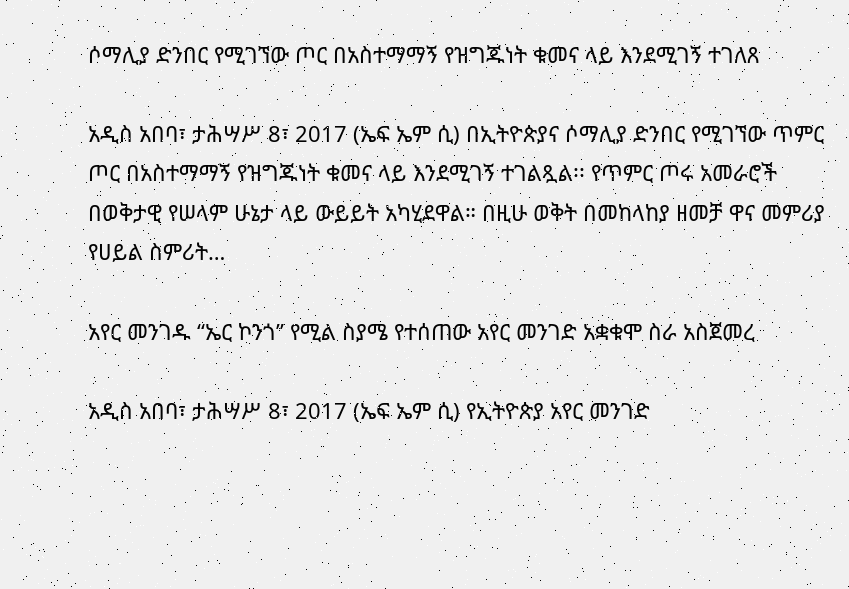ሶማሊያ ድንበር የሚገኘው ጦር በአስተማማኝ የዝግጁነት ቁመና ላይ እንደሚገኝ ተገለጸ

አዲስ አበባ፣ ታሕሣሥ 8፣ 2017 (ኤፍ ኤም ሲ) በኢትዮጵያና ሶማሊያ ድንበር የሚገኘው ጥምር ጦር በአስተማማኝ የዝግጁነት ቁመና ላይ እንደሚገኝ ተገልጿል፡፡ የጥምር ጦሩ አመራሮች በወቅታዊ የሠላም ሁኔታ ላይ ውይይት አካሂደዋል። በዚሁ ወቅት በመከላከያ ዘመቻ ዋና መምሪያ የሀይል ስምሪት…

አየር መንገዱ “ኤር ኮንጎ” የሚል ስያሜ የተሰጠው አየር መንገድ አቋቁሞ ስራ አስጀመረ

አዲስ አበባ፣ ታሕሣሥ 8፣ 2017 (ኤፍ ኤም ሲ) የኢትዮጵያ አየር መንገድ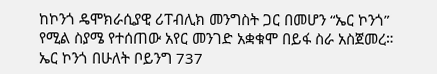ከኮንጎ ዴሞክራሲያዊ ሪፐብሊክ መንግስት ጋር በመሆን “ኤር ኮንጎ” የሚል ስያሜ የተሰጠው አየር መንገድ አቋቁሞ በይፋ ስራ አስጀመረ። ኤር ኮንጎ በሁለት ቦይንግ 737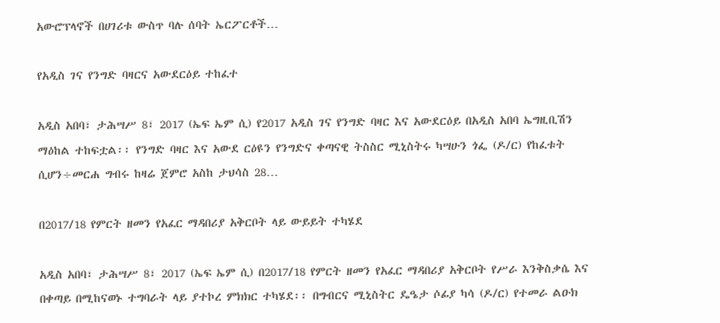አውሮፕላኖች በሀገሪቱ ውስጥ ባሉ ሰባት ኤርፖርቶች…

የአዲስ ገና የንግድ ባዛርና አውደርዕይ ተከፈተ

አዲስ አበባ፣ ታሕሣሥ 8፣ 2017 (ኤፍ ኤም ሲ) የ2017 አዲስ ገና የንግድ ባዛር እና አውደርዕይ በአዲስ አበባ ኤግዚቢሽን ማዕከል ተከፍቷል፡፡ የንግድ ባዛር እና አውደ ርዕዩን የንግድና ቀጣናዊ ትስስር ሚኒስትሩ ካሣሁን ጎፌ (ዶ/ር) የከፈቱት ሲሆን÷መርሐ ግብሩ ከዛሬ ጀምሮ አስከ ታህሳስ 28…

በ2017/18 የምርት ዘመን የአፈር ማዳበሪያ አቅርቦት ላይ ውይይት ተካሄደ

አዲስ አበባ፣ ታሕሣሥ 8፣ 2017 (ኤፍ ኤም ሲ) በ2017/18 የምርት ዘመን የአፈር ማዳበሪያ አቅርቦት የሥራ እንቅስቃሴ እና በቀጣይ በሚከናወኑ ተግባራት ላይ ያተኮረ ምክክር ተካሄደ፡፡ በግብርና ሚኒስትር ዴዔታ ሶፊያ ካሳ (ዶ/ር) የተመራ ልዑክ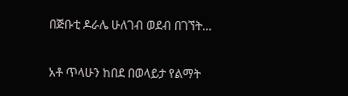በጅቡቲ ዶራሌ ሁለገብ ወደብ በገኘት…

አቶ ጥላሁን ከበደ በወላይታ የልማት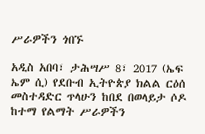ሥራዎችን ጎበኙ

አዲስ አበባ፣ ታሕሣሥ 8፣ 2017 (ኤፍ ኤም ሲ) የደቡብ ኢትዮጵያ ክልል ርዕሰ መስተዳድር ጥላሁን ከበደ በወላይታ ሶዶ ከተማ የልማት ሥራዎችን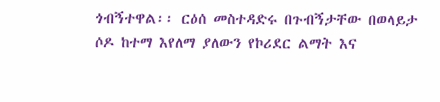ጎብኝተዋል፡፡ ርዕሰ መስተዳድሩ በጉብኝታቸው በወላይታ ሶዶ ከተማ እየለማ ያለውን የኮሪደር ልማት እና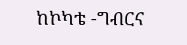ከኮካቴ -ግብርና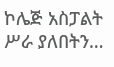ኮሌጅ አስፓልት ሥራ ያለበትን…